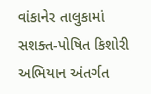વાંકાનેર તાલુકામાં સશક્ત-પોષિત કિશોરી અભિયાન અંતર્ગત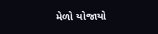મેળો યોજાયો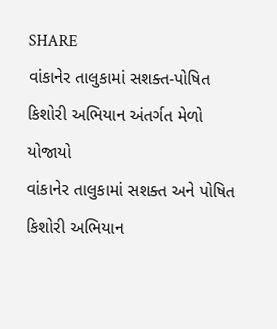SHARE
વાંકાનેર તાલુકામાં સશક્ત-પોષિત કિશોરી અભિયાન અંતર્ગત મેળો યોજાયો
વાંકાનેર તાલુકામાં સશક્ત અને પોષિત કિશોરી અભિયાન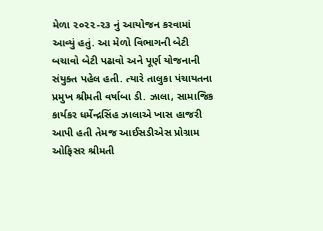મેળા ૨૦૨૨-૨૩ નું આયોજન કરવામાં આવ્યું હતું. આ મેળો વિભાગની બેટી બચાવો બેટી પઢાવો અને પૂર્ણ યોજનાની સંયુક્ત પહેલ હતી. ત્યારે તાલુકા પંચાયતના પ્રમુખ શ્રીમતી વર્ષાબા ડી. ઝાલા, સામાજિક કાર્યકર ધર્મેન્દ્રસિંહ ઝાલાએ ખાસ હાજરી આપી હતી તેમજ આઈસડીએસ પ્રોગ્રામ ઓફિસર શ્રીમતી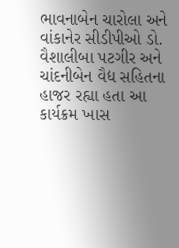ભાવનાબેન ચારોલા અને વાંકાનેર સીડીપીઓ ડો. વૈશાલીબા પટગીર અને ચાંદનીબેન વૈદ્ય સહિતના હાજર રહ્યા હતા આ કાર્યક્રમ ખાસ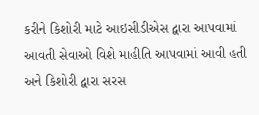કરીને કિશોરી માટે આઇસીડીએસ દ્વારા આપવામાં આવતી સેવાઓ વિશે માહીતિ આપવામાં આવી હતી અને કિશોરી દ્વારા સરસ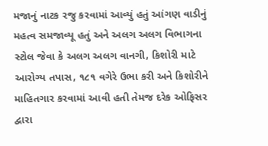મજાનું નાટક રજુ કરવામાં આવ્યું હતું આંગણ વાડીનું મહત્વ સમજાવ્યૂ હતું અને અલગ અલગ વિભાગના સ્ટોલ જેવા કે અલગ અલગ વાનગી, કિશોરી માટે આરોગ્ય તપાસ, ૧૮૧ વગેરે ઉભા કરી અને કિશોરીને માહિતગાર કરવામાં આવી હતી તેમજ દરેક ઓફિસર દ્વારા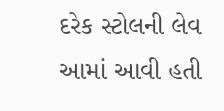દરેક સ્ટોલની લેવ આમાં આવી હતી